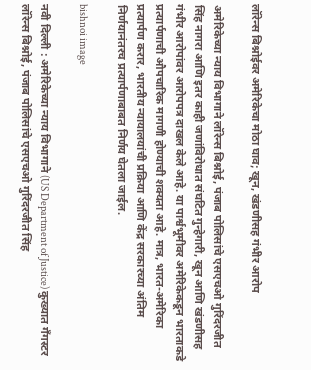लॉरेन्स बिश्नोईवर अमेरिकेचा मोठा घाव; खून, खंडणीसह गंभीर आरोप

अमेरिकेच्या न्याय विभागाने लॉरेन्स बिश्नोई, पंजाब पोलिसांचे एसएचओ गुरिंदरजीत सिंह नागरा आणि इतर काही जणांविरोधात संघटित गुन्हेगारी, खून आणि खंडणीसह गंभीर आरोपांवर आरोपपत्र दाखल केले आहे. या पार्श्वभूमीवर अमेरिकेकडून भारताकडे प्रत्यार्पणाची औपचारिक मागणी होण्याची शक्यता आहे. मात्र, भारत-अमेरिका प्रत्यार्पण करार, भारतीय न्यायालयांची प्रक्रिया आणि केंद्र सरकारच्या अंतिम निर्णयानंतरच प्रत्यार्पणाबाबत निर्णय घेतला जाईल.

bishnoi image

नवी दिल्ली : अमेरिकेच्या न्याय विभागाने (US Department of Justice) कुख्यात गँगस्टर लॉरेन्स बिश्नोई, पंजाब पोलिसांचे एसएचओ गुरिंदरजीत सिंह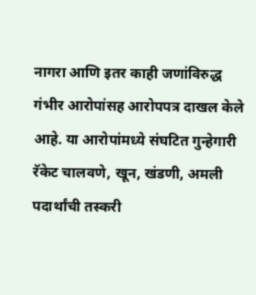नागरा आणि इतर काही जणांविरुद्ध गंभीर आरोपांसह आरोपपत्र दाखल केले आहे. या आरोपांमध्ये संघटित गुन्हेगारी रॅकेट चालवणे, खून, खंडणी, अमली पदार्थांची तस्करी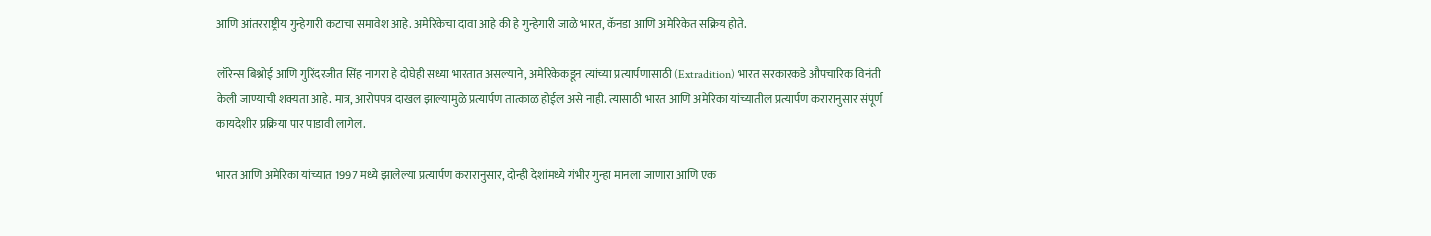आणि आंतरराष्ट्रीय गुन्हेगारी कटाचा समावेश आहे. अमेरिकेचा दावा आहे की हे गुन्हेगारी जाळे भारत, कॅनडा आणि अमेरिकेत सक्रिय होते.

लॉरेन्स बिश्नोई आणि गुरिंदरजीत सिंह नागरा हे दोघेही सध्या भारतात असल्याने, अमेरिकेकडून त्यांच्या प्रत्यार्पणासाठी (Extradition) भारत सरकारकडे औपचारिक विनंती केली जाण्याची शक्यता आहे. मात्र, आरोपपत्र दाखल झाल्यामुळे प्रत्यार्पण तात्काळ होईल असे नाही. त्यासाठी भारत आणि अमेरिका यांच्यातील प्रत्यार्पण करारानुसार संपूर्ण कायदेशीर प्रक्रिया पार पाडावी लागेल.

भारत आणि अमेरिका यांच्यात 1997 मध्ये झालेल्या प्रत्यार्पण करारानुसार, दोन्ही देशांमध्ये गंभीर गुन्हा मानला जाणारा आणि एक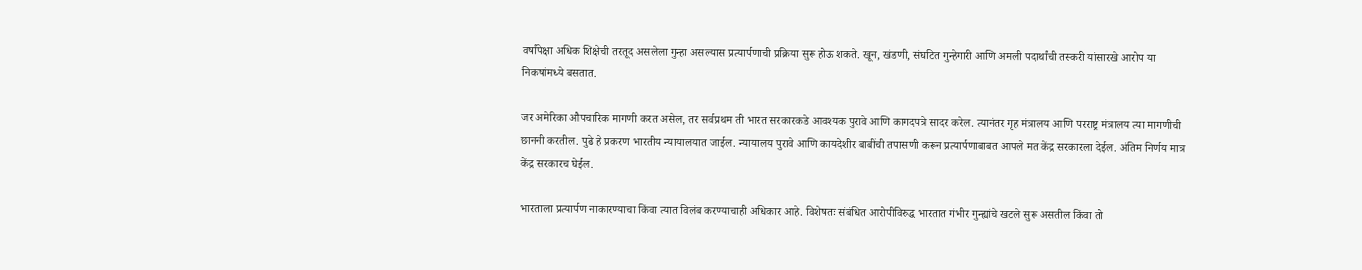वर्षांपेक्षा अधिक शिक्षेची तरतूद असलेला गुन्हा असल्यास प्रत्यार्पणाची प्रक्रिया सुरू होऊ शकते. खून, खंडणी, संघटित गुन्हेगारी आणि अमली पदार्थांची तस्करी यांसारखे आरोप या निकषांमध्ये बसतात.

जर अमेरिका औपचारिक मागणी करत असेल, तर सर्वप्रथम ती भारत सरकारकडे आवश्यक पुरावे आणि कागदपत्रे सादर करेल. त्यानंतर गृह मंत्रालय आणि परराष्ट्र मंत्रालय त्या मागणीची छाननी करतील. पुढे हे प्रकरण भारतीय न्यायालयात जाईल. न्यायालय पुरावे आणि कायदेशीर बाबींची तपासणी करून प्रत्यार्पणाबाबत आपले मत केंद्र सरकारला देईल. अंतिम निर्णय मात्र केंद्र सरकारच घेईल.

भारताला प्रत्यार्पण नाकारण्याचा किंवा त्यात विलंब करण्याचाही अधिकार आहे. विशेषतः संबंधित आरोपीविरुद्ध भारतात गंभीर गुन्ह्यांचे खटले सुरू असतील किंवा तो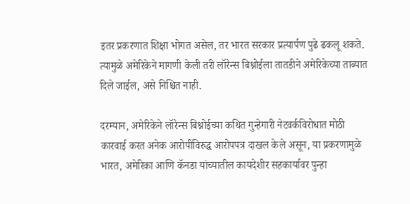इतर प्रकरणात शिक्षा भोगत असेल, तर भारत सरकार प्रत्यार्पण पुढे ढकलू शकते. त्यामुळे अमेरिकेने मागणी केली तरी लॉरेन्स बिश्नोईला तातडीने अमेरिकेच्या ताब्यात दिले जाईल, असे निश्चित नाही.

दरम्यान, अमेरिकेने लॉरेन्स बिश्नोईच्या कथित गुन्हेगारी नेटवर्कविरोधात मोठी कारवाई करत अनेक आरोपींविरुद्ध आरोपपत्र दाखल केले असून, या प्रकरणामुळे भारत, अमेरिका आणि कॅनडा यांच्यातील कायदेशीर सहकार्यावर पुन्हा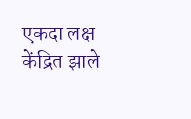एकदा लक्ष केंद्रित झाले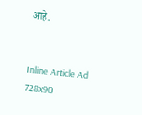आहे.


Inline Article Ad 728x90